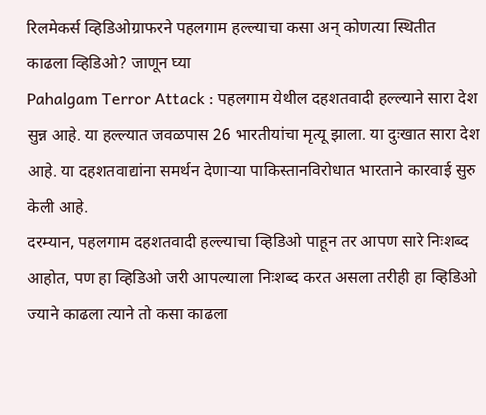रिलमेकर्स व्हिडिओग्राफरने पहलगाम हल्ल्याचा कसा अन् कोणत्या स्थितीत काढला व्हिडिओ? जाणून घ्या
Pahalgam Terror Attack : पहलगाम येथील दहशतवादी हल्ल्याने सारा देश सुन्न आहे. या हल्ल्यात जवळपास 26 भारतीयांचा मृत्यू झाला. या दुःखात सारा देश आहे. या दहशतवाद्यांना समर्थन देणाऱ्या पाकिस्तानविरोधात भारताने कारवाई सुरु केली आहे.
दरम्यान, पहलगाम दहशतवादी हल्ल्याचा व्हिडिओ पाहून तर आपण सारे निःशब्द आहोत, पण हा व्हिडिओ जरी आपल्याला निःशब्द करत असला तरीही हा व्हिडिओ ज्याने काढला त्याने तो कसा काढला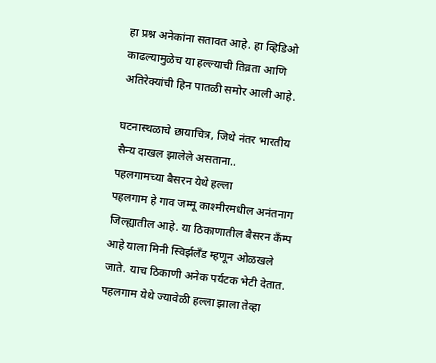हा प्रश्न अनेकांना सतावत आहे. हा व्हिडिओ काढल्यामुळेच या हल्ल्याची तिव्रता आणि अतिरेक्यांची हिन पातळी समोर आली आहे.

घटनास्थळाचे छायाचित्र, जिथे नंतर भारतीय सैन्य दाखल झालेले असताना..
पहलगामच्या बैसरन येथे हल्ला
पहलगाम हे गाव जम्मू काश्मीरमधील अनंतनाग जिल्ह्यातील आहे. या ठिकाणातील बैसरन कँम्प आहे याला मिनी स्विर्झलँड म्हणून ओळखले जाते. याच ठिकाणी अनेक पर्यटक भेटी देतात. पहलगाम येथे ज्यावेळी हल्ला झाला तेव्हा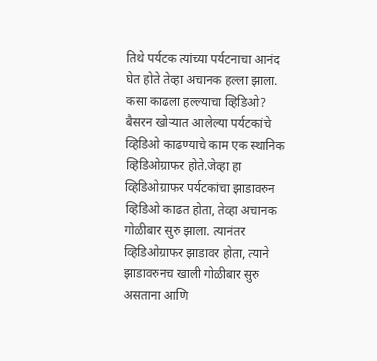तिथे पर्यटक त्यांच्या पर्यटनाचा आनंद घेत होते तेव्हा अचानक हल्ला झाला.
कसा काढला हल्ल्याचा व्हिडिओ?
बैसरन खोऱ्यात आलेल्या पर्यटकांचे व्हिडिओ काढण्याचे काम एक स्थानिक व्हिडिओग्राफर होते.जेव्हा हा व्हिडिओग्राफर पर्यटकांचा झाडावरुन व्हिडिओ काढत होता, तेव्हा अचानक गोळीबार सुरु झाला. त्यानंतर व्हिडिओग्राफर झाडावर होता, त्याने झाडावरुनच खाली गोळीबार सुरु असताना आणि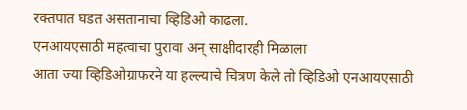रक्तपात घडत असतानाचा व्हिडिओ काढला.
एनआयएसाठी महत्वाचा पुरावा अन् साक्षीदारही मिळाला
आता ज्या व्हिडिओग्राफरने या हल्ल्याचे चित्रण केले तो व्हिडिओ एनआयएसाठी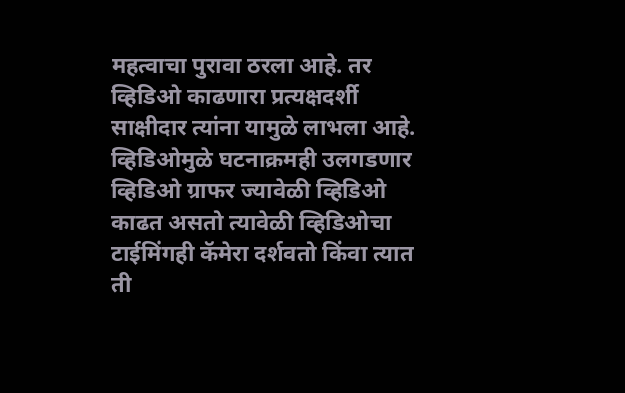महत्वाचा पुरावा ठरला आहे. तर व्हिडिओ काढणारा प्रत्यक्षदर्शी साक्षीदार त्यांना यामुळे लाभला आहे.
व्हिडिओमुळे घटनाक्रमही उलगडणार
व्हिडिओ ग्राफर ज्यावेळी व्हिडिओ काढत असतो त्यावेळी व्हिडिओचा टाईमिंगही कॅमेरा दर्शवतो किंवा त्यात ती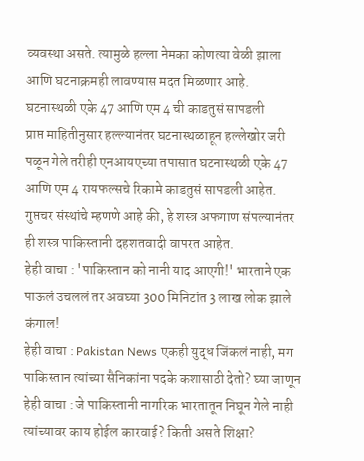व्यवस्था असते. त्यामुळे हल्ला नेमका कोणत्या वेळी झाला आणि घटनाक्रमही लावण्यास मदत मिळणार आहे.
घटनास्थळी एके 47 आणि एम 4 ची काडतुसं सापडली
प्राप्त माहितीनुसार हल्ल्यानंतर घटनास्थळाहून हल्लेखोर जरी पळून गेले तरीही एनआयएच्या तपासात घटनास्थळी एके 47 आणि एम 4 रायफल्सचे रिकामे काडतुसं सापडली आहेत. गुप्तचर संस्थांचे म्हणणे आहे की, हे शस्त्र अफगाण संपल्यानंतर ही शस्त्र पाकिस्तानी दहशतवादी वापरत आहेत.
हेही वाचा : 'पाकिस्तान को नानी याद आएगी!' भारताने एक पाऊलं उचललं तर अवघ्या 300 मिनिटांत 3 लाख लोक झाले कंगाल!
हेही वाचा : Pakistan News एकही युद्ध जिंकलं नाही, मग पाकिस्तान त्यांच्या सैनिकांना पदके कशासाठी देतो? घ्या जाणून
हेही वाचा : जे पाकिस्तानी नागरिक भारतातून निघून गेले नाही त्यांच्यावर काय होईल कारवाई? किती असते शिक्षा?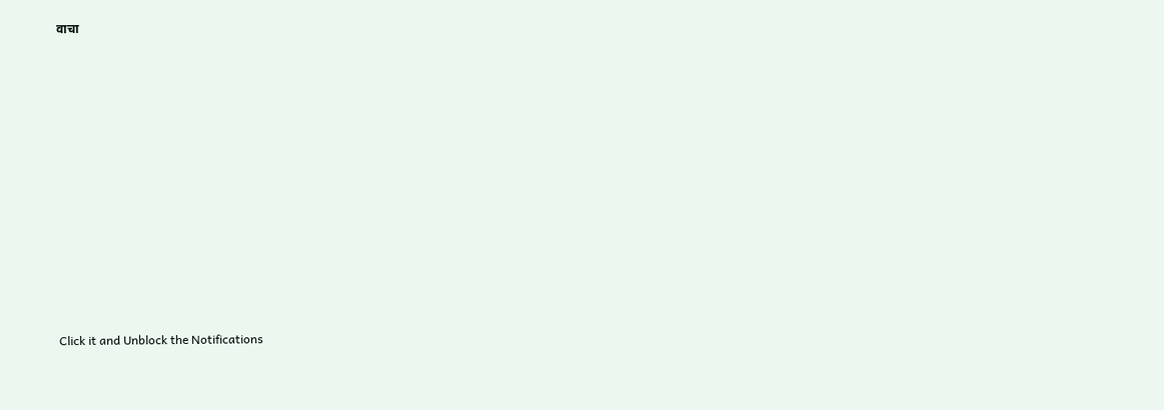वाचा












Click it and Unblock the Notifications